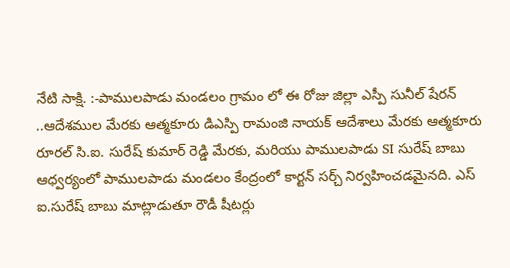నేటి సాక్షి. :-పాములపాడు మండలం గ్రామం లో ఈ రోజు జిల్లా ఎస్పీ సునీల్ షేరన్ ..ఆదేశముల మేరకు ఆత్మకూరు డిఎస్పి రామంజి నాయక్ ఆదేశాలు మేరకు ఆత్మకూరు రూరల్ సి.ఐ. సురేష్ కుమార్ రెడ్డి మేరకు, మరియు పాములపాడు SI సురేష్ బాబు ఆధ్వర్యంలో పాములపాడు మండలం కేంద్రంలో కార్టన్ సర్చ్ నిర్వహించడమైనది. ఎస్ ఐ.సురేష్ బాబు మాట్లాడుతూ రౌడీ షీటర్లు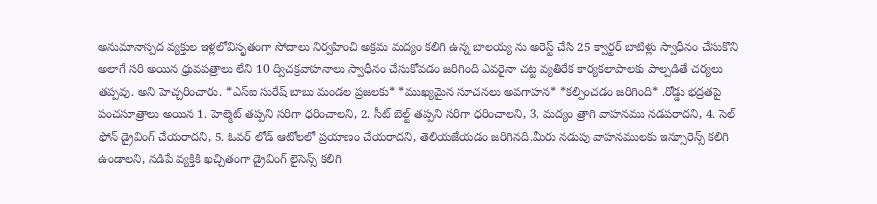అనుమానాస్పద వ్యక్తుల ఇళ్లలోవిసృతంగా సోదాలు నిర్వహించి అక్రమ మద్యం కలిగి ఉన్న బాలయ్య ను అరెస్ట్ చేసి 25 క్వార్టర్ బాటిళ్లు స్వాధీనం చేసుకొని అలాగే సరి అయిన ధ్రువపత్రాలు లేని 10 ద్విచక్రవాహనాలు స్వాధీనం చేసుకోవడం జరిగింది ఎవరైనా చట్ట వ్యతిరేక కార్యకలాపాలకు పాల్పడితే చర్యలు తప్పవు. అని హెచ్చరించారు. *ఎస్ఐ సురేష్ బాబు మండల ప్రజలకు* *ముఖ్యమైన సూచనలు అవగాహన* *కల్పించడం జరిగింది* .రోడ్డు భద్రతపై పంచసూత్రాలు అయిన 1. హెల్మెట్ తప్పని సరిగా ధరించాలని, 2. సీట్ బెల్ట్ తప్పని సరిగా ధరించాలని, 3. మద్యం త్రాగి వాహనము నడపరాదని, 4. సెల్ ఫోన్ డ్రైవింగ్ చేయరాదని, 5. ఓవర్ లోడ్ ఆటోలలో ప్రయాణం చేయరాదని, తెలియజేయడం జరిగినది.మీరు నడుపు వాహనములకు ఇన్సూరెన్స్ కలిగి ఉండాలని, నడిపే వ్యక్తికి ఖచ్చితంగా డ్రైవింగ్ లైసెన్స్ కలిగి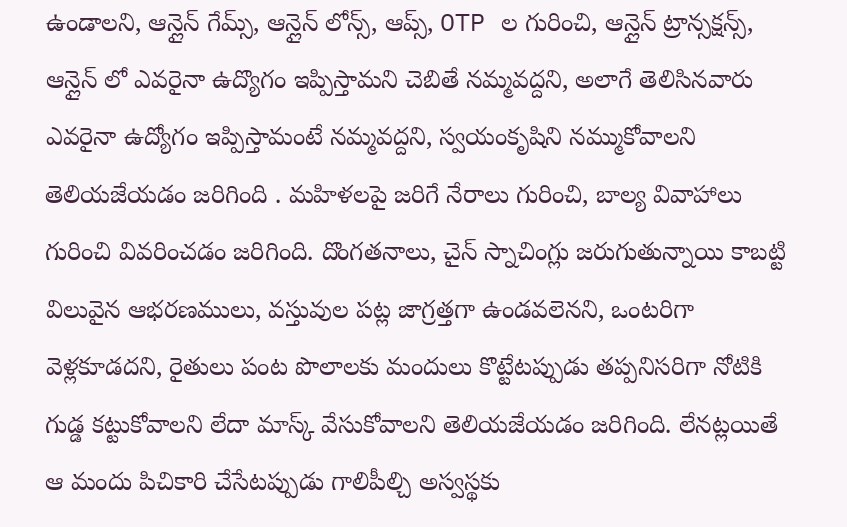ఉండాలని, ఆన్లైన్ గేమ్స్, ఆన్లైన్ లోన్స్, ఆప్స్, OTP ల గురించి, ఆన్లైన్ ట్రాన్సక్షన్స్, ఆన్లైన్ లో ఎవరైనా ఉద్యొగం ఇప్పిస్తామని చెబితే నమ్మవద్దని, అలాగే తెలిసినవారు ఎవరైనా ఉద్యోగం ఇప్పిస్తామంటే నమ్మవద్దని, స్వయంకృషిని నమ్ముకోవాలని తెలియజేయడం జరిగింది . మహిళలపై జరిగే నేరాలు గురించి, బాల్య వివాహాలు గురించి వివరించడం జరిగింది. దొంగతనాలు, చైన్ స్నాచింగ్లు జరుగుతున్నాయి కాబట్టి విలువైన ఆభరణములు, వస్తువుల పట్ల జాగ్రత్తగా ఉండవలెనని, ఒంటరిగా వెళ్లకూడదని, రైతులు పంట పొలాలకు మందులు కొట్టేటప్పుడు తప్పనిసరిగా నోటికి గుడ్డ కట్టుకోవాలని లేదా మాస్క్ వేసుకోవాలని తెలియజేయడం జరిగింది. లేనట్లయితే ఆ మందు పిచికారి చేసేటప్పుడు గాలిపీల్చి అస్వస్థకు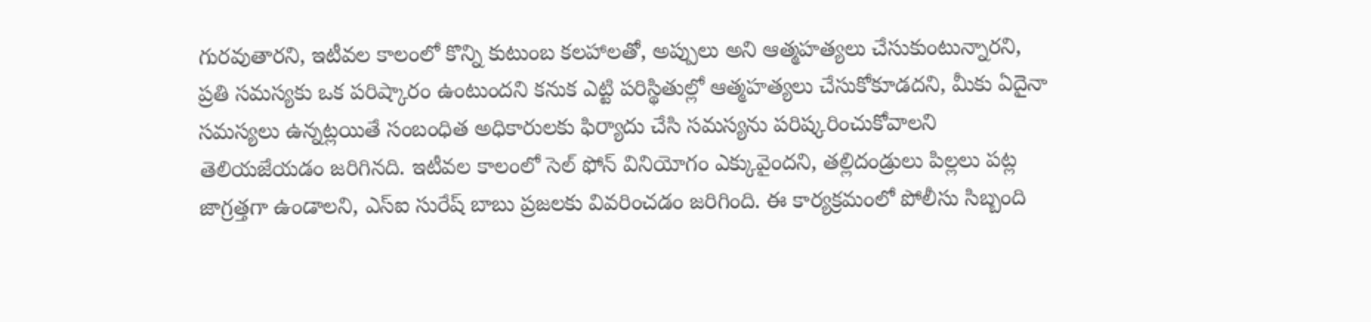గురవుతారని, ఇటీవల కాలంలో కొన్ని కుటుంబ కలహాలతో, అప్పులు అని ఆత్మహత్యలు చేసుకుంటున్నారని, ప్రతి సమస్యకు ఒక పరిష్కారం ఉంటుందని కనుక ఎట్టి పరిస్థితుల్లో ఆత్మహత్యలు చేసుకోకూడదని, మీకు ఏదైనా సమస్యలు ఉన్నట్లయితే సంబంధిత అధికారులకు ఫిర్యాదు చేసి సమస్యను పరిష్కరించుకోవాలని తెలియజేయడం జరిగినది. ఇటీవల కాలంలో సెల్ ఫోన్ వినియోగం ఎక్కువైందని, తల్లిదండ్రులు పిల్లలు పట్ల జాగ్రత్తగా ఉండాలని, ఎస్ఐ సురేష్ బాబు ప్రజలకు వివరించడం జరిగింది. ఈ కార్యక్రమంలో పోలీసు సిబ్బంది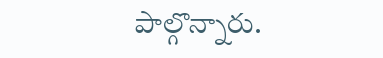పాల్గొన్నారు.